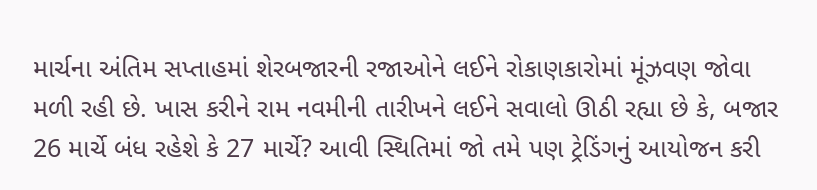માર્ચના અંતિમ સપ્તાહમાં શેરબજારની રજાઓને લઈને રોકાણકારોમાં મૂંઝવણ જોવા મળી રહી છે. ખાસ કરીને રામ નવમીની તારીખને લઈને સવાલો ઊઠી રહ્યા છે કે, બજાર 26 માર્ચે બંધ રહેશે કે 27 માર્ચે? આવી સ્થિતિમાં જો તમે પણ ટ્રેડિંગનું આયોજન કરી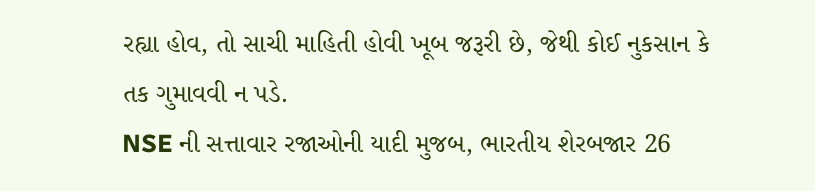રહ્યા હોવ, તો સાચી માહિતી હોવી ખૂબ જરૂરી છે, જેથી કોઈ નુકસાન કે તક ગુમાવવી ન પડે.
NSE ની સત્તાવાર રજાઓની યાદી મુજબ, ભારતીય શેરબજાર 26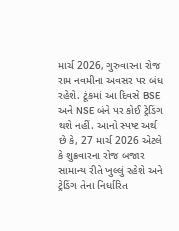માર્ચ 2026, ગુરુવારના રોજ રામ નવમીના અવસર પર બંધ રહેશે. ટૂંકમાં આ દિવસે BSE અને NSE બંને પર કોઈ ટ્રેડિંગ થશે નહીં. આનો સ્પષ્ટ અર્થ છે કે, 27 માર્ચ 2026 એટલે કે શુક્રવારના રોજ બજાર સામાન્ય રીતે ખુલ્લું રહેશે અને ટ્રેડિંગ તેના નિર્ધારિત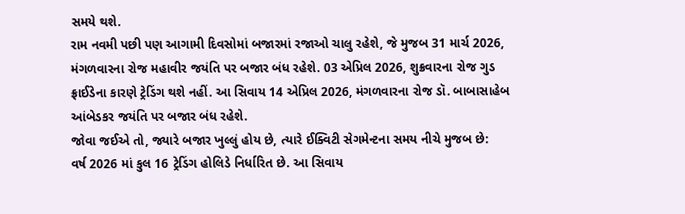સમયે થશે.
રામ નવમી પછી પણ આગામી દિવસોમાં બજારમાં રજાઓ ચાલુ રહેશે, જે મુજબ 31 માર્ચ 2026, મંગળવારના રોજ મહાવીર જયંતિ પર બજાર બંધ રહેશે. 03 એપ્રિલ 2026, શુક્રવારના રોજ ગુડ ફ્રાઈડેના કારણે ટ્રેડિંગ થશે નહીં. આ સિવાય 14 એપ્રિલ 2026, મંગળવારના રોજ ડૉ. બાબાસાહેબ આંબેડકર જયંતિ પર બજાર બંધ રહેશે.
જોવા જઈએ તો, જ્યારે બજાર ખુલ્લું હોય છે, ત્યારે ઈક્વિટી સેગમેન્ટના સમય નીચે મુજબ છે:
વર્ષ 2026 માં કુલ 16 ટ્રેડિંગ હોલિડે નિર્ધારિત છે. આ સિવાય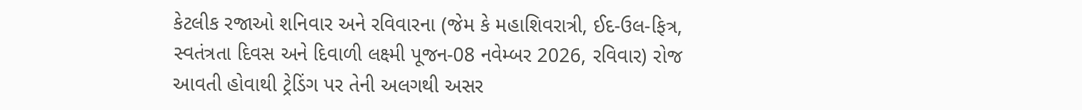કેટલીક રજાઓ શનિવાર અને રવિવારના (જેમ કે મહાશિવરાત્રી, ઈદ-ઉલ-ફિત્ર, સ્વતંત્રતા દિવસ અને દિવાળી લક્ષ્મી પૂજન-08 નવેમ્બર 2026, રવિવાર) રોજ આવતી હોવાથી ટ્રેડિંગ પર તેની અલગથી અસર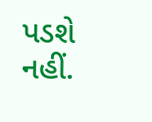પડશે નહીં.